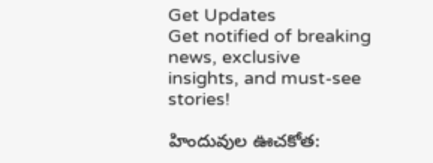Get Updates
Get notified of breaking news, exclusive insights, and must-see stories!

హిందువుల ఊచకోత: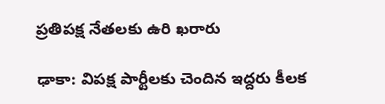ప్రతిపక్ష నేతలకు ఉరి ఖరారు

ఢాకా: విపక్ష పార్టీలకు చెందిన ఇద్దరు కీలక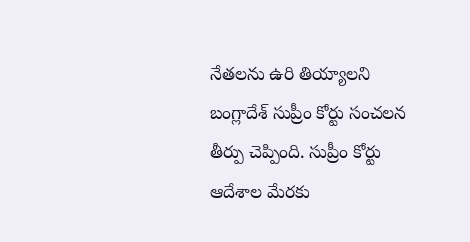నేతలను ఉరి తియ్యాలని బంగ్లాదేశ్ సుప్రీం కోర్టు సంచలన తీర్పు చెప్పింది. సుప్రీం కోర్టు ఆదేశాల మేరకు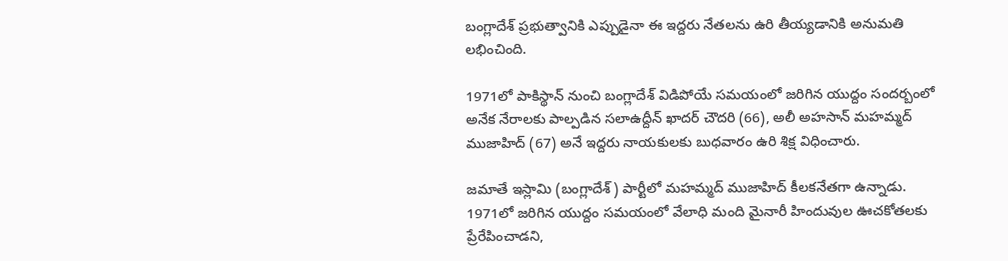బంగ్లాదేశ్ ప్రభుత్వానికి ఎప్పుడైనా ఈ ఇద్దరు నేతలను ఉరి తీయ్యడానికి అనుమతి లభించింది.

1971లో పాకిస్థాన్ నుంచి బంగ్లాదేశ్ విడిపోయే సమయంలో జరిగిన యుద్దం సందర్బంలో అనేక నేరాలకు పాల్పడిన సలాఉద్దీన్ ఖాదర్ చౌదరి (66), అలీ అహసాన్ మహమ్మద్ ముజాహిద్ (67) అనే ఇద్దరు నాయకులకు బుధవారం ఉరి శిక్ష విధించారు.

జమాతే ఇస్లామి (బంగ్లాదేశ్) పార్టీలో మహమ్మద్ ముజాహిద్ కీలకనేతగా ఉన్నాడు. 1971లో జరిగిన యుద్దం సమయంలో వేలాధి మంది మైనారీ హిందువుల ఊచకోతలకు ప్రేరేపించాడని,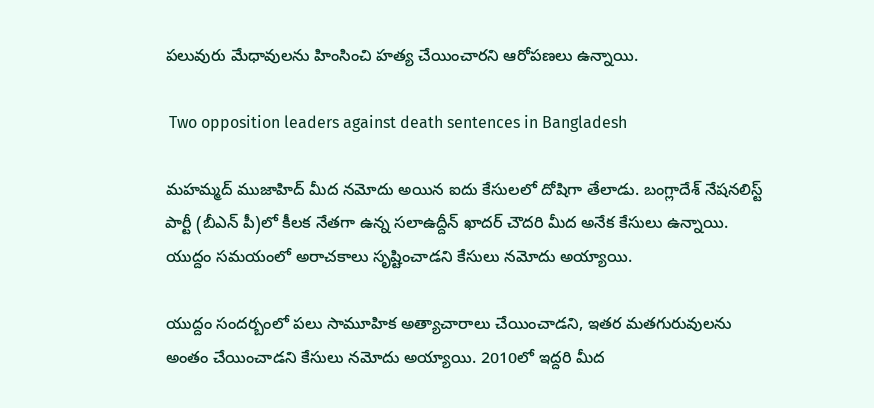పలువురు మేధావులను హింసించి హత్య చేయించారని ఆరోపణలు ఉన్నాయి.

 Two opposition leaders against death sentences in Bangladesh

మహమ్మద్ ముజాహిద్ మీద నమోదు అయిన ఐదు కేసులలో దోషిగా తేలాడు. బంగ్లాదేశ్ నేషనలిస్ట్ పార్టీ (బీఎన్ పీ)లో కీలక నేతగా ఉన్న సలాఉద్దీన్ ఖాదర్ చౌదరి మీద అనేక కేసులు ఉన్నాయి. యుద్దం సమయంలో అరాచకాలు సృష్టించాడని కేసులు నమోదు అయ్యాయి.

యుద్దం సందర్బంలో పలు సామూహిక అత్యాచారాలు చేయించాడని, ఇతర మతగురువులను అంతం చేయించాడని కేసులు నమోదు అయ్యాయి. 2010లో ఇద్దరి మీద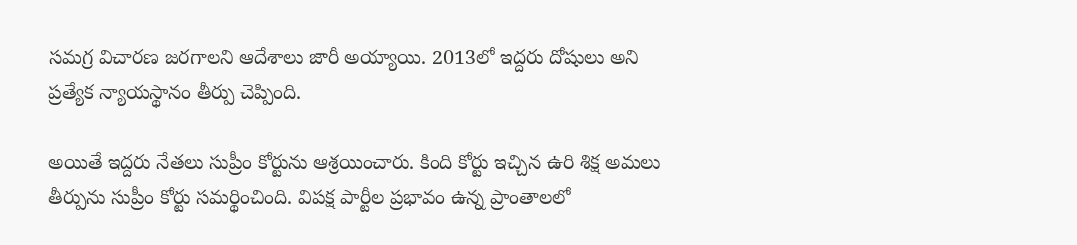సమగ్ర విచారణ జరగాలని ఆదేశాలు జారీ అయ్యాయి. 2013లో ఇద్దరు దోషులు అని ప్రత్యేక న్యాయస్థానం తీర్పు చెప్పింది.

అయితే ఇద్దరు నేతలు సుప్రీం కోర్టును ఆశ్రయించారు. కింది కోర్టు ఇచ్చిన ఉరి శిక్ష అమలు తీర్పును సుప్రీం కోర్టు సమర్థించింది. విపక్ష పార్టీల ప్రభావం ఉన్న ప్రాంతాలలో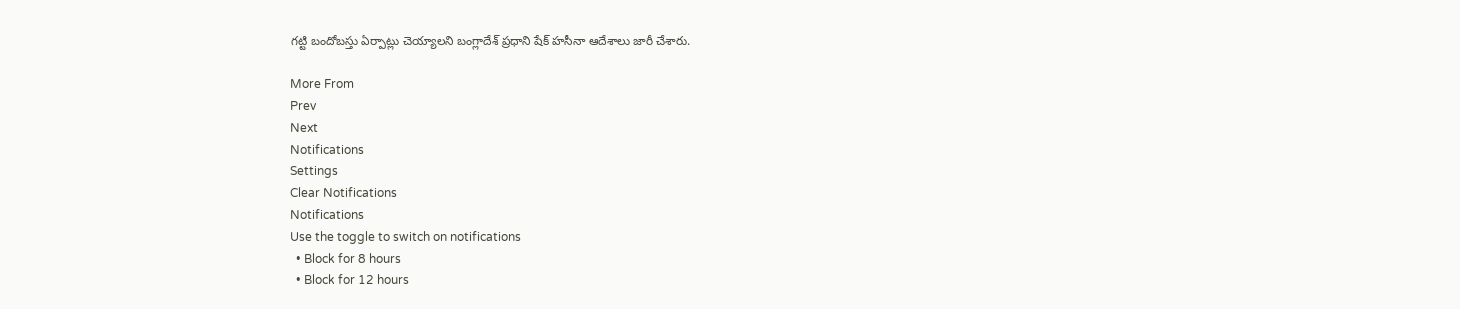గట్టి బందోబస్తు ఏర్పాట్లు చెయ్యాలని బంగ్లాదేశ్ ప్రధాని షేక్ హసీనా ఆదేశాలు జారీ చేశారు.

More From
Prev
Next
Notifications
Settings
Clear Notifications
Notifications
Use the toggle to switch on notifications
  • Block for 8 hours
  • Block for 12 hours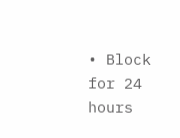• Block for 24 hours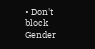• Don't block
Gender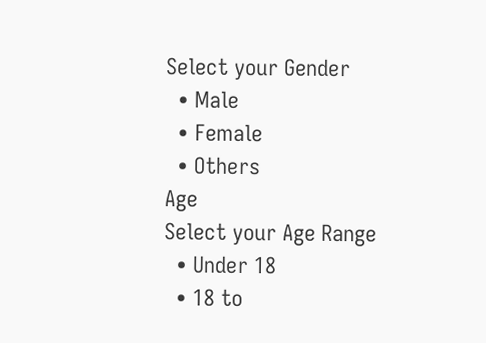Select your Gender
  • Male
  • Female
  • Others
Age
Select your Age Range
  • Under 18
  • 18 to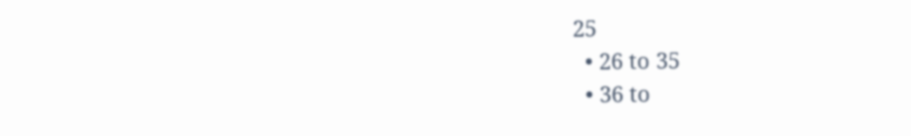25
  • 26 to 35
  • 36 to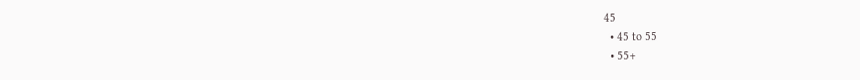45
  • 45 to 55
  • 55+